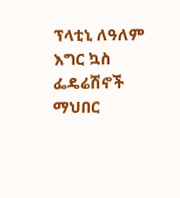ፕላቲኒ ለዓለም እግር ኳስ ፌዴሬሽኖች ማህበር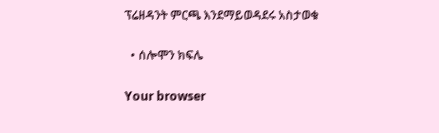ፕሬዘዳንት ምርጫ እንደማይወዳደሩ አስታወቁ

  • ሰሎሞን ክፍሌ

Your browser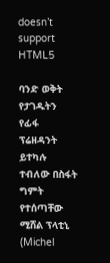doesn’t support HTML5

ባንድ ወቅት የታገዱትን የፊፋ ፕሬዘዳንት ይተካሉ ተብለው በስፋት ግምት የተሰጣቸው ሚሸል ፕላቲኒ (Michel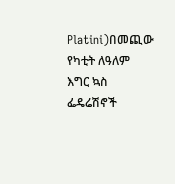Platini)በመጪው የካቲት ለዓለም እግር ኳስ ፌዴሬሽኖች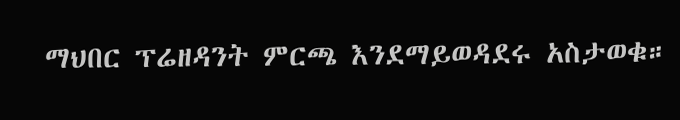ማህበር ፕሬዘዳንት ምርጫ እንደማይወዳደሩ አስታወቁ።